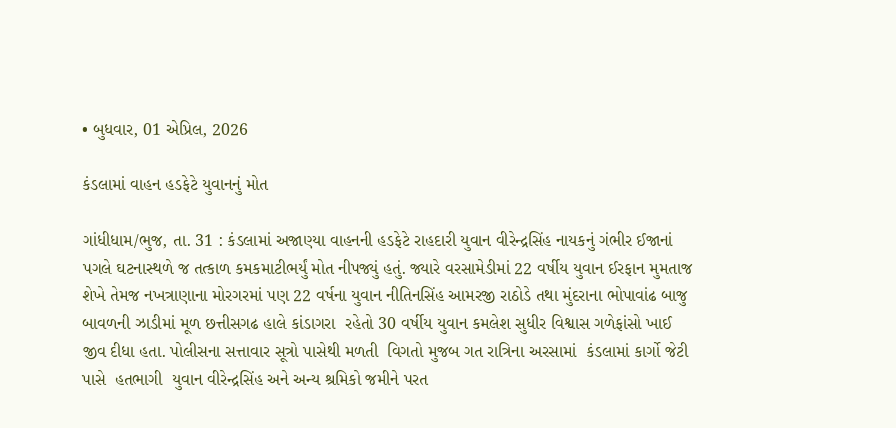• બુધવાર, 01 એપ્રિલ, 2026

કંડલામાં વાહન હડફેટે યુવાનનું મોત

ગાંધીધામ/ભુજ, તા. 31 : કંડલામાં અજાણ્યા વાહનની હડફેટે રાહદારી યુવાન વીરેન્દ્રસિંહ નાયકનું ગંભીર ઈજાનાં પગલે ઘટનાસ્થળે જ તત્કાળ કમકમાટીભર્યું મોત નીપજ્યું હતું. જ્યારે વરસામેડીમાં 22 વર્ષીય યુવાન ઈરફાન મુમતાજ શેખે તેમજ નખત્રાણાના મોરગરમાં પણ 22 વર્ષના યુવાન નીતિનસિંહ આમરજી રાઠોડે તથા મુંદરાના ભોપાવાંઢ બાજુ બાવળની ઝાડીમાં મૂળ છત્તીસગઢ હાલે કાંડાગરા  રહેતો 30 વર્ષીય યુવાન કમલેશ સુધીર વિશ્વાસ ગળેફાંસો ખાઈ જીવ દીધા હતા. પોલીસના સત્તાવાર સૂત્રો પાસેથી મળતી  વિગતો મુજબ ગત રાત્રિના અરસામાં  કંડલામાં કાર્ગો જેટી પાસે  હતભાગી  યુવાન વીરેન્દ્રસિંહ અને અન્ય શ્રમિકો જમીને પરત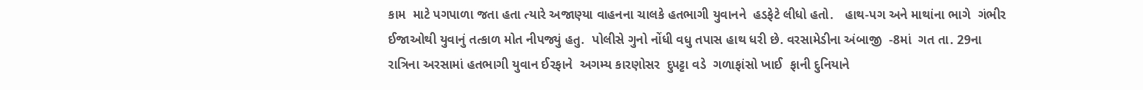કામ  માટે પગપાળા જતા હતા ત્યારે અજાણ્યા વાહનના ચાલકે હતભાગી યુવાનને  હડફેટે લીધો હતો.   હાથ-પગ અને માથાંના ભાગે  ગંભીર  ઈજાઓથી યુવાનું તત્કાળ મોત નીપજ્યું હતુ.  પોલીસે ગુનો નોંધી વધુ તપાસ હાથ ધરી છે. વરસામેડીના અંબાજી  -8માં  ગત તા. 29ના રાત્રિના અરસામાં હતભાગી યુવાન ઈરફાને  અગમ્ય કારણોસર  દુપટ્ટા વડે  ગળાફાંસો ખાઈ  ફાની દુનિયાને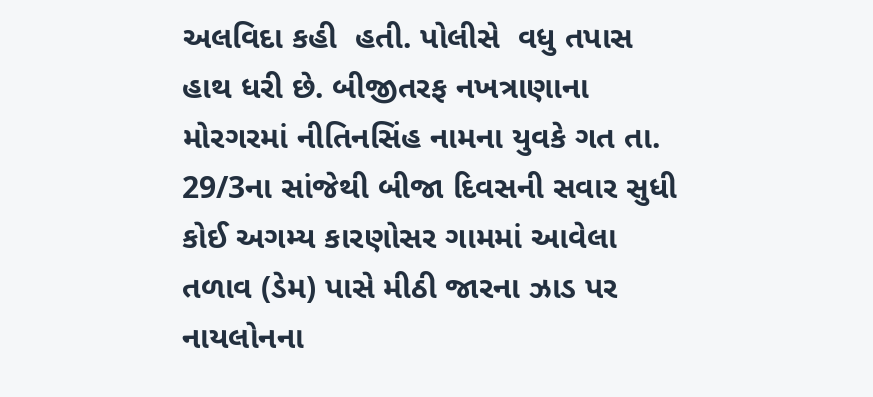અલવિદા કહી  હતી. પોલીસે  વધુ તપાસ હાથ ધરી છે. બીજીતરફ નખત્રાણાના મોરગરમાં નીતિનસિંહ નામના યુવકે ગત તા. 29/3ના સાંજેથી બીજા દિવસની સવાર સુધી કોઈ અગમ્ય કારણોસર ગામમાં આવેલા તળાવ (ડેમ) પાસે મીઠી જારના ઝાડ પર નાયલોનના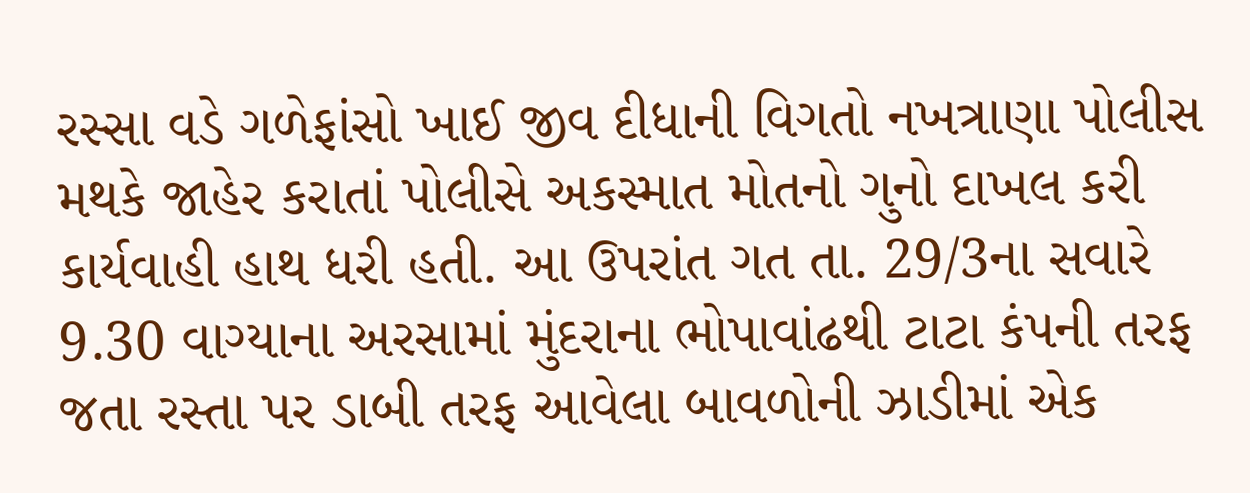રસ્સા વડે ગળેફાંસો ખાઈ જીવ દીધાની વિગતો નખત્રાણા પોલીસ મથકે જાહેર કરાતાં પોલીસે અકસ્માત મોતનો ગુનો દાખલ કરી કાર્યવાહી હાથ ધરી હતી. આ ઉપરાંત ગત તા. 29/3ના સવારે 9.30 વાગ્યાના અરસામાં મુંદરાના ભોપાવાંઢથી ટાટા કંપની તરફ જતા રસ્તા પર ડાબી તરફ આવેલા બાવળોની ઝાડીમાં એક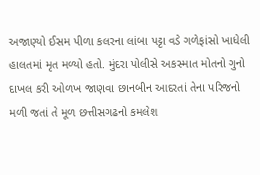અજાણ્યો ઈસમ પીળા કલરના લાંબા પટ્ટા વડે ગળેફાંસો ખાધેલી હાલતમાં મૃત મળ્યો હતો. મુંદરા પોલીસે અકસ્માત મોતનો ગુનો દાખલ કરી ઓળખ જાણવા છાનબીન આદરતાં તેના પરિજનો મળી જતાં તે મૂળ છત્તીસગઢનો કમલેશ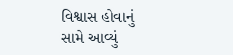વિશ્વાસ હોવાનું સામે આવ્યું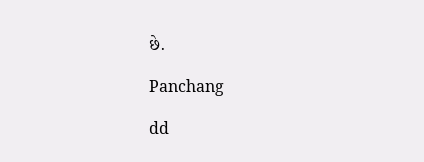છે.

Panchang

dd